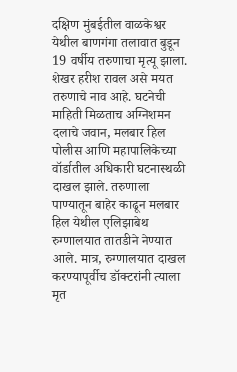दक्षिण मुंबईतील वाळकेश्वर येथील बाणगंगा तलावात बुडून 19 वर्षीय तरुणाचा मृत्यू झाला. शेखर हरीश रावल असे मयत तरुणाचे नाव आहे. घटनेची माहिती मिळताच अग्निशमन दलाचे जवान, मलबार हिल पोलीस आणि महापालिकेच्या वॉर्डातील अधिकारी घटनास्थळी दाखल झाले. तरुणाला पाण्यातून बाहेर काढून मलबार हिल येथील एलिझाबेथ रुग्णालयात तातडीने नेण्यात आले. मात्र, रुग्णालयात दाखल करण्यापूर्वीच डॉक्टरांनी त्याला मृत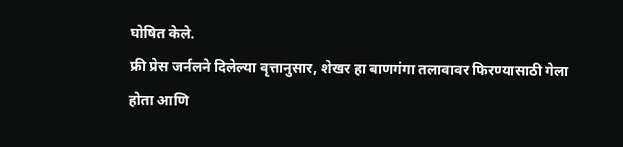घोषित केले.
फ्री प्रेस जर्नलने दिलेल्या वृत्तानुसार, शेखर हा बाणगंगा तलावावर फिरण्यासाठी गेला होता आणि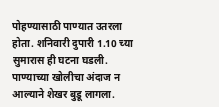पोहण्यासाठी पाण्यात उतरला होता. शनिवारी दुपारी 1.10 च्या सुमारास ही घटना घडली. पाण्याच्या खोलीचा अंदाज न आल्याने शेखर बुडू लागला.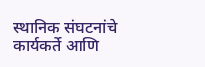स्थानिक संघटनांचे कार्यकर्ते आणि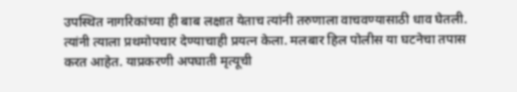उपस्थित नागरिकांच्या ही बाब लक्षात येताच त्यांनी तरुणाला वाचवण्यासाठी धाव घेतली. त्यांनी त्याला प्रथमोपचार देण्याचाही प्रयत्न केला. मलबार हिल पोलीस या घटनेचा तपास करत आहेत. याप्रकरणी अपघाती मृत्यूची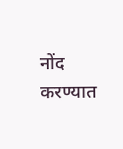नोंद करण्यात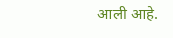आली आहे.